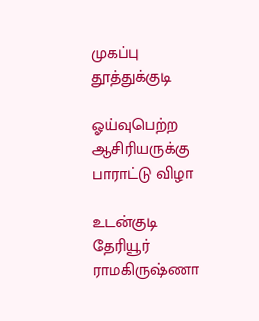முகப்பு
தூத்துக்குடி

ஓய்வுபெற்ற ஆசிரியருக்கு பாராட்டு விழா

உடன்குடி தேரியூர் ராமகிருஷ்ணா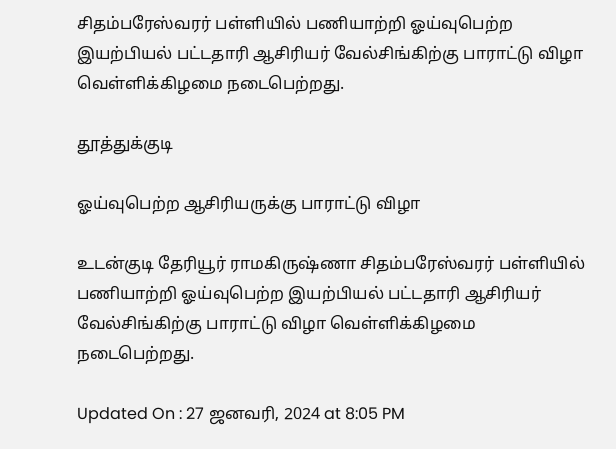சிதம்பரேஸ்வரர் பள்ளியில் பணியாற்றி ஓய்வுபெற்ற இயற்பியல் பட்டதாரி ஆசிரியர் வேல்சிங்கிற்கு பாராட்டு விழா வெள்ளிக்கிழமை நடைபெற்றது.

தூத்துக்குடி

ஓய்வுபெற்ற ஆசிரியருக்கு பாராட்டு விழா

உடன்குடி தேரியூர் ராமகிருஷ்ணா சிதம்பரேஸ்வரர் பள்ளியில் பணியாற்றி ஓய்வுபெற்ற இயற்பியல் பட்டதாரி ஆசிரியர் வேல்சிங்கிற்கு பாராட்டு விழா வெள்ளிக்கிழமை நடைபெற்றது.

Updated On : 27 ஜனவரி, 2024 at 8:05 PM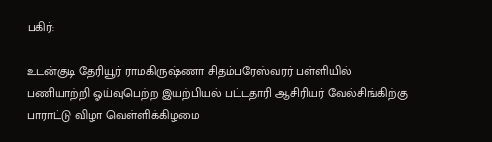பகிர்:

உடன்குடி தேரியூர் ராமகிருஷ்ணா சிதம்பரேஸ்வரர் பள்ளியில் பணியாற்றி ஓய்வுபெற்ற இயற்பியல் பட்டதாரி ஆசிரியர் வேல்சிங்கிற்கு பாராட்டு விழா வெள்ளிக்கிழமை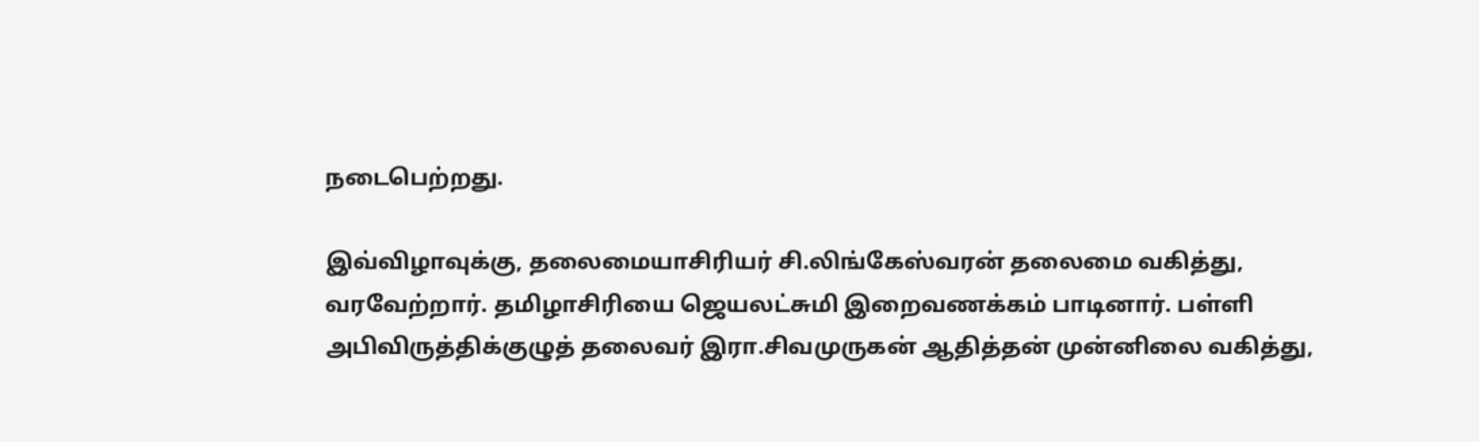நடைபெற்றது.

இவ்விழாவுக்கு, தலைமையாசிரியர் சி.லிங்கேஸ்வரன் தலைமை வகித்து, வரவேற்றார். தமிழாசிரியை ஜெயலட்சுமி இறைவணக்கம் பாடினார். பள்ளி அபிவிருத்திக்குழுத் தலைவர் இரா.சிவமுருகன் ஆதித்தன் முன்னிலை வகித்து,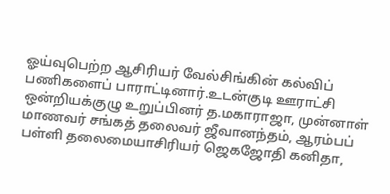ஓய்வுபெற்ற ஆசிரியர் வேல்சிங்கின் கல்விப் பணிகளைப் பாராட்டினார்.உடன்குடி ஊராட்சி ஒன்றியக்குழு உறுப்பினர் த.மகாராஜா, முன்னாள் மாணவர் சங்கத் தலைவர் ஜீவானந்தம், ஆரம்பப் பள்ளி தலைமையாசிரியர் ஜெகஜோதி கனிதா,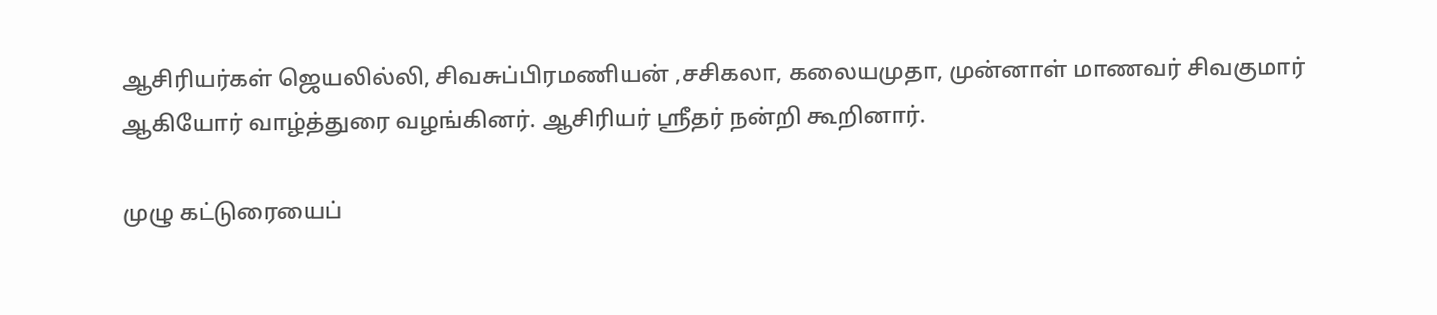ஆசிரியர்கள் ஜெயலில்லி, சிவசுப்பிரமணியன் ,சசிகலா, கலையமுதா, முன்னாள் மாணவர் சிவகுமார் ஆகியோர் வாழ்த்துரை வழங்கினர். ஆசிரியர் ஸ்ரீதர் நன்றி கூறினார்.

முழு கட்டுரையைப்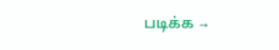படிக்க →